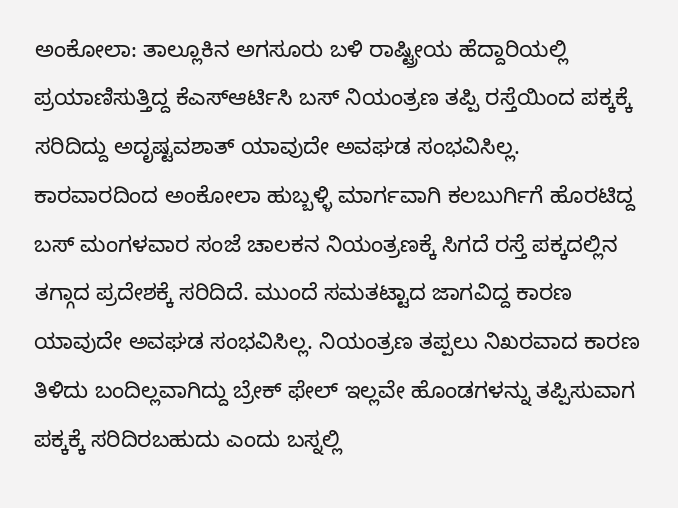ಅಂಕೋಲಾ: ತಾಲ್ಲೂಕಿನ ಅಗಸೂರು ಬಳಿ ರಾಷ್ಟ್ರೀಯ ಹೆದ್ದಾರಿಯಲ್ಲಿ ಪ್ರಯಾಣಿಸುತ್ತಿದ್ದ ಕೆಎಸ್ಆರ್ಟಿಸಿ ಬಸ್ ನಿಯಂತ್ರಣ ತಪ್ಪಿ ರಸ್ತೆಯಿಂದ ಪಕ್ಕಕ್ಕೆ ಸರಿದಿದ್ದು ಅದೃಷ್ಟವಶಾತ್ ಯಾವುದೇ ಅವಘಡ ಸಂಭವಿಸಿಲ್ಲ.
ಕಾರವಾರದಿಂದ ಅಂಕೋಲಾ ಹುಬ್ಬಳ್ಳಿ ಮಾರ್ಗವಾಗಿ ಕಲಬುರ್ಗಿಗೆ ಹೊರಟಿದ್ದ ಬಸ್ ಮಂಗಳವಾರ ಸಂಜೆ ಚಾಲಕನ ನಿಯಂತ್ರಣಕ್ಕೆ ಸಿಗದೆ ರಸ್ತೆ ಪಕ್ಕದಲ್ಲಿನ ತಗ್ಗಾದ ಪ್ರದೇಶಕ್ಕೆ ಸರಿದಿದೆ. ಮುಂದೆ ಸಮತಟ್ಟಾದ ಜಾಗವಿದ್ದ ಕಾರಣ ಯಾವುದೇ ಅವಘಡ ಸಂಭವಿಸಿಲ್ಲ. ನಿಯಂತ್ರಣ ತಪ್ಪಲು ನಿಖರವಾದ ಕಾರಣ ತಿಳಿದು ಬಂದಿಲ್ಲವಾಗಿದ್ದು ಬ್ರೇಕ್ ಫೇಲ್ ಇಲ್ಲವೇ ಹೊಂಡಗಳನ್ನು ತಪ್ಪಿಸುವಾಗ ಪಕ್ಕಕ್ಕೆ ಸರಿದಿರಬಹುದು ಎಂದು ಬಸ್ನಲ್ಲಿ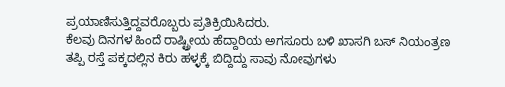ಪ್ರಯಾಣಿಸುತ್ತಿದ್ದವರೊಬ್ಬರು ಪ್ರತಿಕ್ರಿಯಿಸಿದರು.
ಕೆಲವು ದಿನಗಳ ಹಿಂದೆ ರಾಷ್ಟ್ರೀಯ ಹೆದ್ದಾರಿಯ ಅಗಸೂರು ಬಳಿ ಖಾಸಗಿ ಬಸ್ ನಿಯಂತ್ರಣ ತಪ್ಪಿ ರಸ್ತೆ ಪಕ್ಕದಲ್ಲಿನ ಕಿರು ಹಳ್ಳಕ್ಕೆ ಬಿದ್ದಿದ್ದು ಸಾವು ನೋವುಗಳು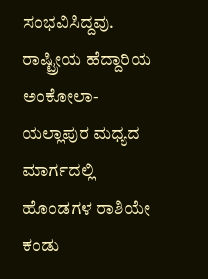ಸಂಭವಿಸಿದ್ದವು. ರಾಷ್ಟ್ರೀಯ ಹೆದ್ದಾರಿಯ ಅಂಕೋಲಾ- ಯಲ್ಲಾಪುರ ಮಧ್ಯದ ಮಾರ್ಗದಲ್ಲಿ ಹೊಂಡಗಳ ರಾಶಿಯೇ ಕಂಡು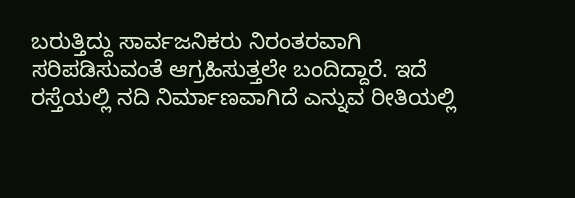ಬರುತ್ತಿದ್ದು ಸಾರ್ವಜನಿಕರು ನಿರಂತರವಾಗಿ ಸರಿಪಡಿಸುವಂತೆ ಆಗ್ರಹಿಸುತ್ತಲೇ ಬಂದಿದ್ದಾರೆ. ಇದೆ ರಸ್ತೆಯಲ್ಲಿ ನದಿ ನಿರ್ಮಾಣವಾಗಿದೆ ಎನ್ನುವ ರೀತಿಯಲ್ಲಿ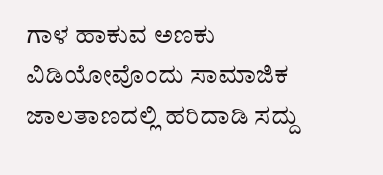ಗಾಳ ಹಾಕುವ ಅಣಕು ವಿಡಿಯೋವೊಂದು ಸಾಮಾಜಿಕ ಜಾಲತಾಣದಲ್ಲಿ ಹರಿದಾಡಿ ಸದ್ದು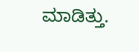ಮಾಡಿತ್ತು.